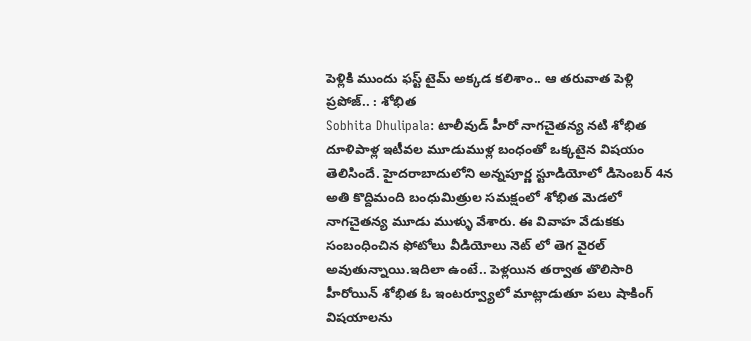పెళ్లికి ముందు ఫస్ట్ టైమ్ అక్కడ కలిశాం.. ఆ తరువాత పెళ్లి ప్రపోజ్.. : శోభిత
Sobhita Dhulipala: టాలీవుడ్ హీరో నాగచైతన్య నటి శోభిత దూళిపాళ్ల ఇటీవల మూడుముళ్ల బంధంతో ఒక్కటైన విషయం తెలిసిందే. హైదరాబాదులోని అన్నపూర్ణ స్టూడియోలో డిసెంబర్ 4న అతి కొద్దిమంది బంధుమిత్రుల సమక్షంలో శోభిత మెడలో నాగచైతన్య మూడు ముళ్ళు వేశారు. ఈ వివాహ వేడుకకు సంబంధించిన ఫోటోలు వీడియోలు నెట్ లో తెగ వైరల్ అవుతున్నాయి.ఇదిలా ఉంటే.. పెళ్లయిన తర్వాత తొలిసారి హీరోయిన్ శోభిత ఓ ఇంటర్వ్యూలో మాట్లాడుతూ పలు షాకింగ్ విషయాలను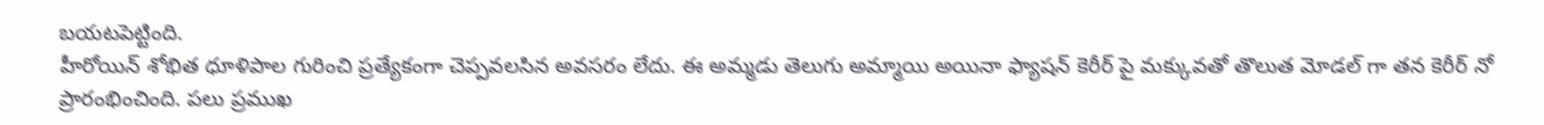బయటపెట్టింది.
హీరోయిన్ శోభిత ధూళిపాల గురించి ప్రత్యేకంగా చెప్పవలసిన అవసరం లేదు. ఈ అమ్మడు తెలుగు అమ్మాయి అయినా ఫ్యాషన్ కెరీర్ పై మక్కువతో తొలుత మోడల్ గా తన కెరీర్ నో ప్రారంభించింది. పలు ప్రముఖ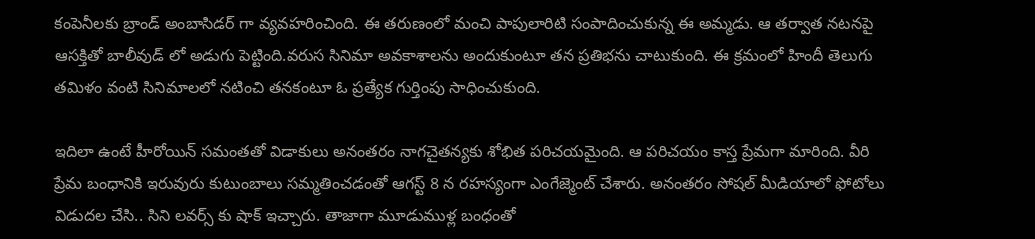కంపెనీలకు బ్రాండ్ అంబాసిడర్ గా వ్యవహరించింది. ఈ తరుణంలో మంచి పాపులారిటి సంపాదించుకున్న ఈ అమ్మడు. ఆ తర్వాత నటనపై ఆసక్తితో బాలీవుడ్ లో అడుగు పెట్టింది.వరుస సినిమా అవకాశాలను అందుకుంటూ తన ప్రతిభను చాటుకుంది. ఈ క్రమంలో హిందీ తెలుగు తమిళం వంటి సినిమాలలో నటించి తనకంటూ ఓ ప్రత్యేక గుర్తింపు సాధించుకుంది.

ఇదిలా ఉంటే హీరోయిన్ సమంతతో విడాకులు అనంతరం నాగచైతన్యకు శోభిత పరిచయమైంది. ఆ పరిచయం కాస్త ప్రేమగా మారింది. వీరి ప్రేమ బంధానికి ఇరువురు కుటుంబాలు సమ్మతించడంతో ఆగస్ట్ 8 న రహస్యంగా ఎంగేజ్మెంట్ చేశారు. అనంతరం సోషల్ మీడియాలో ఫోటోలు విడుదల చేసి.. సిని లవర్స్ కు షాక్ ఇచ్చారు. తాజాగా మూడుముళ్ల బంధంతో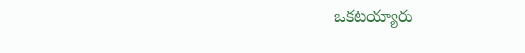ఒకటయ్యారు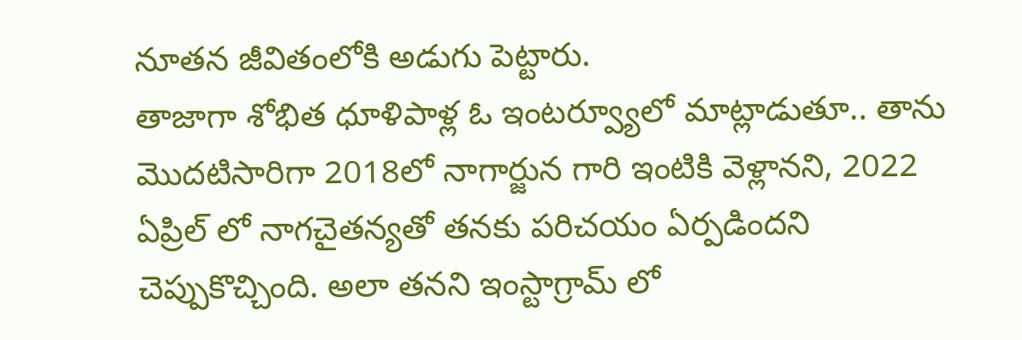నూతన జీవితంలోకి అడుగు పెట్టారు.
తాజాగా శోభిత ధూళిపాళ్ల ఓ ఇంటర్వ్యూలో మాట్లాడుతూ.. తాను మొదటిసారిగా 2018లో నాగార్జున గారి ఇంటికి వెళ్లానని, 2022 ఏప్రిల్ లో నాగచైతన్యతో తనకు పరిచయం ఏర్పడిందని చెప్పుకొచ్చింది. అలా తనని ఇంస్టాగ్రామ్ లో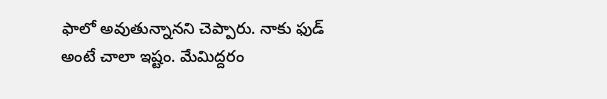ఫాలో అవుతున్నానని చెప్పారు. నాకు ఫుడ్ అంటే చాలా ఇష్టం. మేమిద్దరం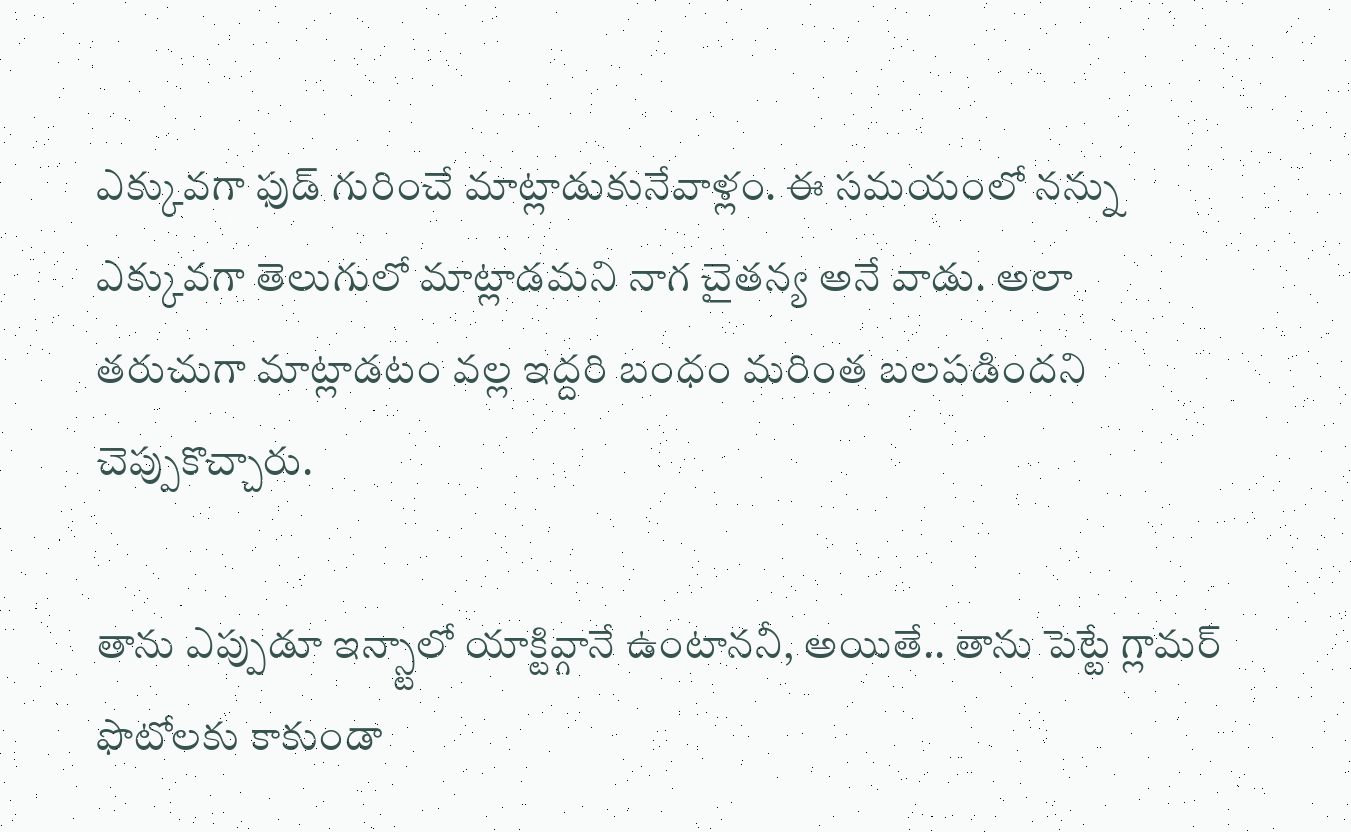ఎక్కువగా ఫుడ్ గురించే మాట్లాడుకునేవాళ్లం. ఈ సమయంలో నన్ను ఎక్కువగా తెలుగులో మాట్లాడమని నాగ చైతన్య అనే వాడు. అలా తరుచుగా మాట్లాడటం వల్ల ఇద్దరి బంధం మరింత బలపడిందని చెప్పుకొచ్చారు.

తాను ఎప్పుడూ ఇన్స్టాలో యాక్టివ్గానే ఉంటాననీ, అయితే.. తాను పెట్టే గ్లామర్ ఫొటోలకు కాకుండా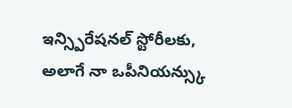ఇన్స్పిరేషనల్ స్టోరీలకు, అలాగే నా ఒపీనియన్స్కు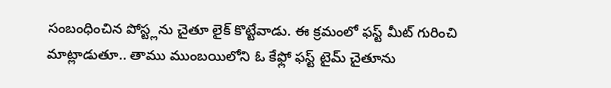సంబంధించిన పోస్ట్లను చైతూ లైక్ కొట్టేవాడు. ఈ క్రమంలో ఫస్ట్ మీట్ గురించి మాట్లాడుతూ.. తాము ముంబయిలోని ఓ కేఫ్లో ఫస్ట్ టైమ్ చైతూను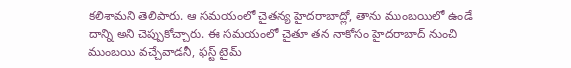కలిశామని తెలిపారు. ఆ సమయంలో చైతన్య హైదరాబాద్లో, తాను ముంబయిలో ఉండే దాన్ని అని చెప్పుకోచ్చారు. ఈ సమయంలో చైతూ తన నాకోసం హైదరాబాద్ నుంచి ముంబయి వచ్చేవాడనీ, ఫస్ట్ టైమ్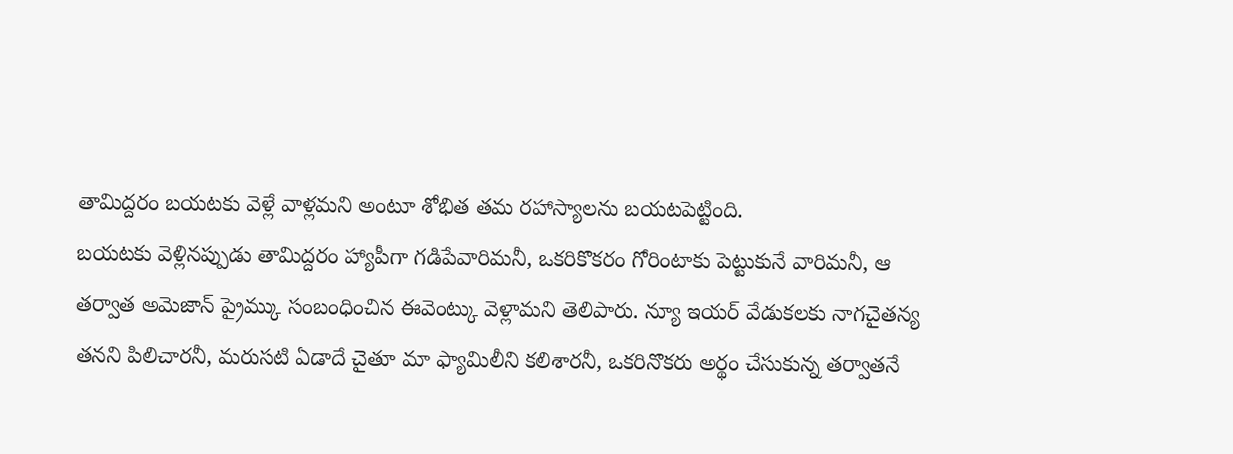తామిద్దరం బయటకు వెళ్లే వాళ్లమని అంటూ శోభిత తమ రహాస్యాలను బయటపెట్టింది.
బయటకు వెళ్లినప్పుడు తామిద్దరం హ్యాపీగా గడిపేవారిమనీ, ఒకరికొకరం గోరింటాకు పెట్టుకునే వారిమనీ, ఆ తర్వాత అమెజాన్ ప్రైమ్కు సంబంధించిన ఈవెంట్కు వెళ్లామని తెలిపారు. న్యూ ఇయర్ వేడుకలకు నాగచైతన్య తనని పిలిచారనీ, మరుసటి ఏడాదే చైతూ మా ఫ్యామిలీని కలిశారనీ, ఒకరినొకరు అర్థం చేసుకున్న తర్వాతనే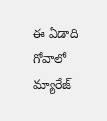ఈ ఏడాది గోవాలో మ్యారేజ్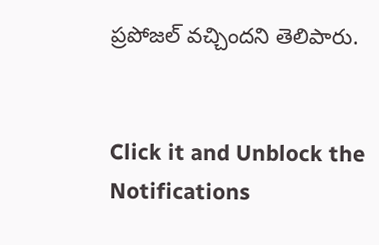ప్రపోజల్ వచ్చిందని తెలిపారు.


Click it and Unblock the Notifications